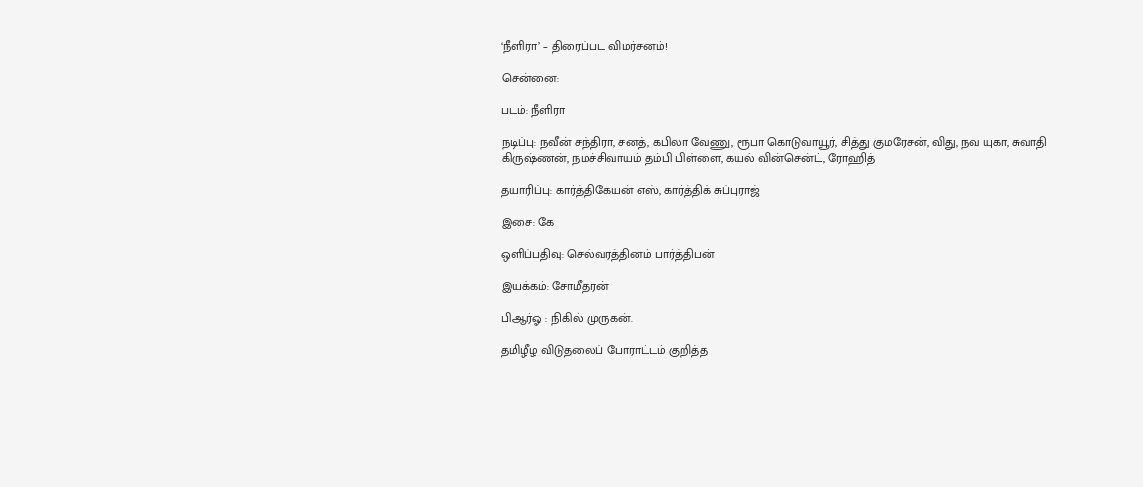‘நீளிரா’ – திரைப்பட விமர்சனம்!

சென்னை:

படம்: நீளிரா

நடிப்பு: நவீன் சந்திரா, சனத், கபிலா வேணு, ரூபா கொடுவாயூர், சித்து குமரேசன், விது, நவ யுகா, சுவாதி கிருஷ்ணன், நமச்சிவாயம் தம்பி பிள்ளை, கயல் வின்சென்ட், ரோஹித்

தயாரிப்பு: கார்த்திகேயன் எஸ், கார்த்திக் சுப்புராஜ்

இசை: கே

ஒளிப்பதிவு: செல்வரத்தினம் பார்த்திபன்

இயக்கம்: சோமீதரன்

பிஆர்ஓ : நிகில் முருகன்.

தமிழீழ விடுதலைப் போராட்டம் குறித்த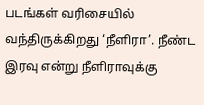படங்கள் வரிசையில் வந்திருக்கிறது ‘நீளிரா’. நீண்ட இரவு என்று நீளிராவுக்கு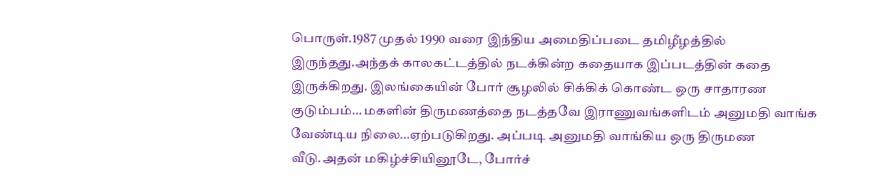பொருள்.1987 முதல் 1990 வரை இந்திய அமைதிப்படை தமிழீழத்தில் இருந்தது.அந்தக் காலகட்டத்தில் நடக்கின்ற கதையாக இப்படத்தின் கதை இருக்கிறது. இலங்கையின் போர் சூழலில் சிக்கிக் கொண்ட ஒரு சாதாரண குடும்பம்… மகளின் திருமணத்தை நடத்தவே இராணுவங்களிடம் அனுமதி வாங்க வேண்டிய நிலை…ஏற்படுகிறது. அப்படி அனுமதி வாங்கிய ஒரு திருமண வீடு.அதன் மகிழ்ச்சியினூடே, போர்ச்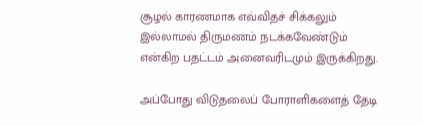சூழல் காரணமாக எவ்விதச் சிக்கலும் இல்லாமல் திருமணம் நடக்கவேண்டும் என்கிற பதட்டம் அனைவரிடமும் இருக்கிறது.

அப்போது விடுதலைப் போராளிகளைத் தேடி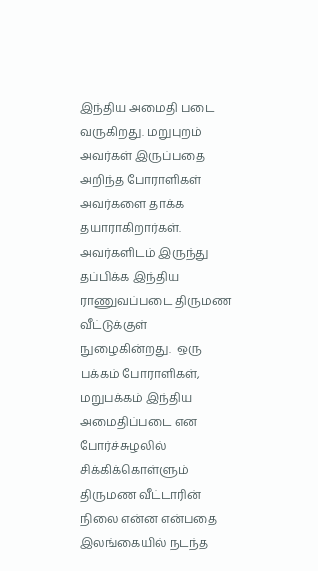இந்திய அமைதி படை  வருகிறது. மறுபுறம் அவர்கள் இருப்பதை அறிந்த போராளிகள் அவர்களை தாக்க தயாராகிறார்கள். அவர்களிடம் இருந்து தப்பிக்க இந்திய ராணுவப்படை திருமண வீட்டுக்குள் நுழைகின்றது.  ஒரு பக்கம் போராளிகள், மறுபக்கம் இந்திய அமைதிப்படை என போர்ச்சுழலில் சிக்கிக்கொள்ளும் திருமண வீட்டாரின் நிலை என்ன என்பதை இலங்கையில் நடந்த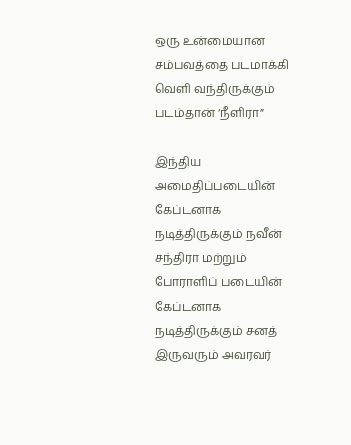ஒரு உன்மையான சம்பவத்தை படமாக்கி வெளி வந்திருக்கும் படம்தான் ‘நீளிரா”

இந்திய அமைதிப்படையின் கேப்டனாக நடித்திருக்கும் நவீன் சந்திரா மற்றும் போராளிப் படையின் கேப்டனாக நடித்திருக்கும் சனத் இருவரும் அவரவர்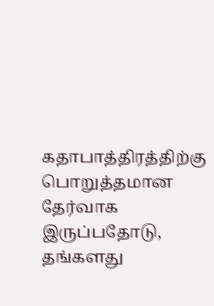கதாபாத்திரத்திற்கு பொறுத்தமான தேர்வாக இருப்பதோடு, தங்களது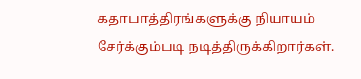கதாபாத்திரங்களுக்கு நியாயம் சேர்க்கும்படி நடித்திருக்கிறார்கள்.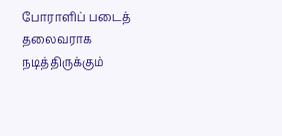போராளிப் படைத் தலைவராக நடித்திருக்கும்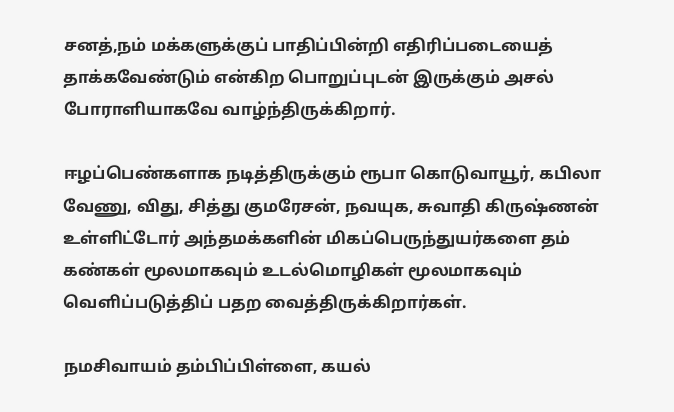சனத்,நம் மக்களுக்குப் பாதிப்பின்றி எதிரிப்படையைத் தாக்கவேண்டும் என்கிற பொறுப்புடன் இருக்கும் அசல் போராளியாகவே வாழ்ந்திருக்கிறார்.

ஈழப்பெண்களாக நடித்திருக்கும் ரூபா கொடுவாயூர், கபிலா வேணு, விது, சித்து குமரேசன், நவயுக, சுவாதி கிருஷ்ணன் உள்ளிட்டோர் அந்தமக்களின் மிகப்பெருந்துயர்களை தம் கண்கள் மூலமாகவும் உடல்மொழிகள் மூலமாகவும் வெளிப்படுத்திப் பதற வைத்திருக்கிறார்கள்.

நமசிவாயம் தம்பிப்பிள்ளை, கயல்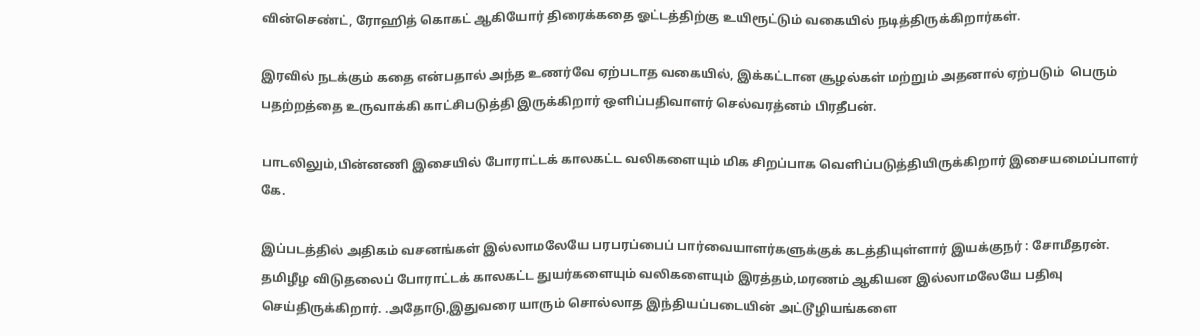வின்செண்ட், ரோஹித் கொகட் ஆகியோர் திரைக்கதை ஓட்டத்திற்கு உயிரூட்டும் வகையில் நடித்திருக்கிறார்கள்.

இரவில் நடக்கும் கதை என்பதால் அந்த உணர்வே ஏற்படாத வகையில், இக்கட்டான சூழல்கள் மற்றும் அதனால் ஏற்படும்  பெரும் பதற்றத்தை உருவாக்கி காட்சிபடுத்தி இருக்கிறார் ஒளிப்பதிவாளர் செல்வரத்னம் பிரதீபன்.

பாடலிலும்,பின்னணி இசையில் போராட்டக் காலகட்ட வலிகளையும் மிக சிறப்பாக வெளிப்படுத்தியிருக்கிறார் இசையமைப்பாளர் கே.

இப்படத்தில் அதிகம் வசனங்கள் இல்லாமலேயே பரபரப்பைப் பார்வையாளர்களுக்குக் கடத்தியுள்ளார் இயக்குநர் : சோமீதரன். தமிழீழ விடுதலைப் போராட்டக் காலகட்ட துயர்களையும் வலிகளையும் இரத்தம்,மரணம் ஆகியன இல்லாமலேயே பதிவு செய்திருக்கிறார். .அதோடு,இதுவரை யாரும் சொல்லாத இந்தியப்படையின் அட்டூழியங்களை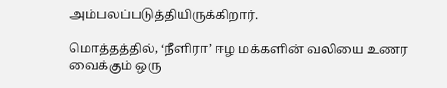அம்பலப்படுத்தியிருக்கிறார்.

மொத்தத்தில், ‘நீளிரா’ ஈழ மக்களின் வலியை உணர வைக்கும் ஒரு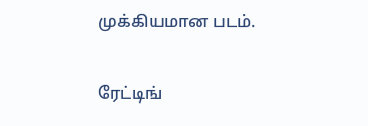முக்கியமான படம்.

ரேட்டிங்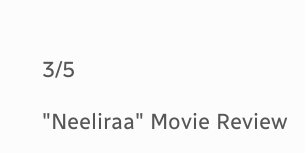3/5

"Neeliraa" Movie Review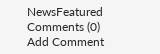NewsFeatured
Comments (0)
Add Comment